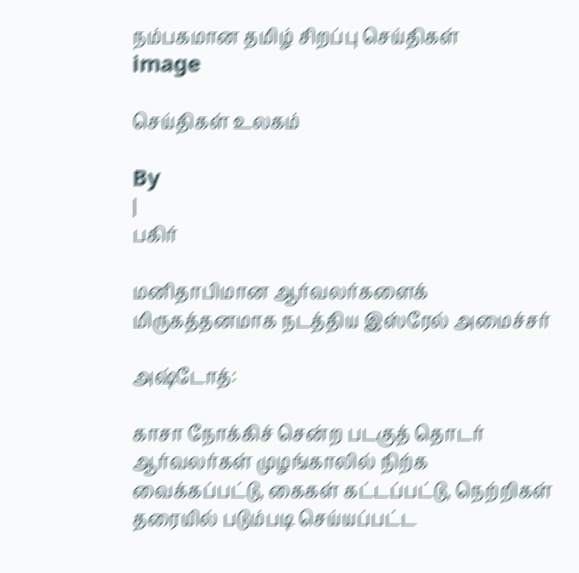நம்பகமான தமிழ் சிறப்பு செய்திகள்
image

செய்திகள் உலகம்

By
|
பகிர்

மனிதாபிமான ஆர்வலர்களைக் மிருகத்தனமாக நடத்திய இஸ்ரேல் அமைச்சர்

அஷ்டோத்:

காசா நோக்கிச் சென்ற படகுத் தொடர் ஆர்வலர்கள் முழங்காலில் நிற்க வைக்கப்பட்டு, கைகள் கட்டப்பட்டு, நெற்றிகள் தரையில் படும்படி செய்யப்பட்ட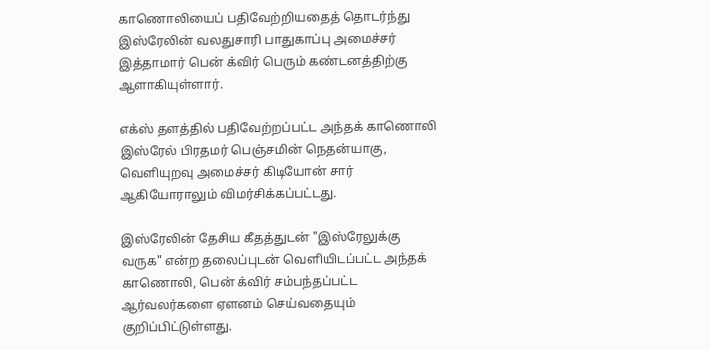காணொலியைப் பதிவேற்றியதைத் தொடர்ந்து இஸ்ரேலின் வலதுசாரி பாதுகாப்பு அமைச்சர் இத்தாமார் பென் க்விர் பெரும் கண்டனத்திற்கு ஆளாகியுள்ளார்.

எக்ஸ் தளத்தில் பதிவேற்றப்பட்ட அந்தக் காணொலி இஸ்ரேல் பிரதமர் பெஞ்சமின் நெதன்யாகு, வெளியுறவு அமைச்சர் கிடியோன் சார் ஆகியோராலும் விமர்சிக்கப்பட்டது.

இஸ்ரேலின் தேசிய கீதத்துடன் "இஸ்ரேலுக்கு வருக" என்ற தலைப்புடன் வெளியிடப்பட்ட அந்தக் காணொலி, பென் க்விர் சம்பந்தப்பட்ட ஆர்வலர்களை ஏளனம் செய்வதையும் குறிப்பிட்டுள்ளது.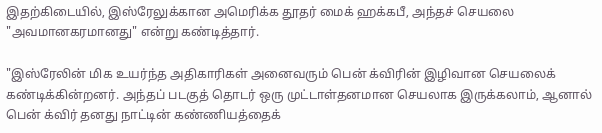இதற்கிடையில், இஸ்ரேலுக்கான அமெரிக்க தூதர் மைக் ஹக்கபீ, அந்தச் செயலை "அவமானகரமானது" என்று கண்டித்தார்.

"இஸ்ரேலின் மிக உயர்ந்த அதிகாரிகள் அனைவரும் பென் க்விரின் இழிவான செயலைக் கண்டிக்கின்றனர். அந்தப் படகுத் தொடர் ஒரு முட்டாள்தனமான செயலாக இருக்கலாம், ஆனால் பென் க்விர் தனது நாட்டின் கண்ணியத்தைக்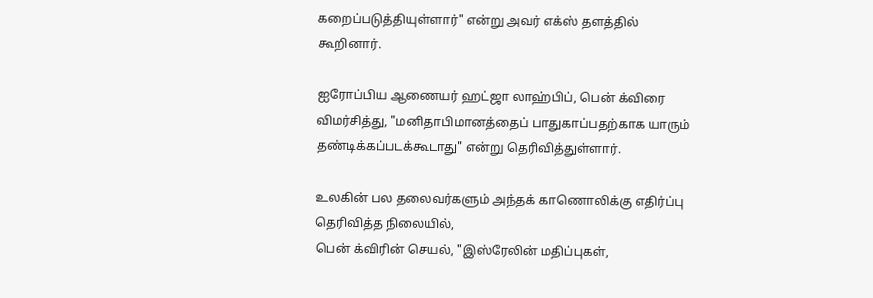கறைப்படுத்தியுள்ளார்" என்று அவர் எக்ஸ் தளத்தில் கூறினார்.

ஐரோப்பிய ஆணையர் ஹட்ஜா லாஹ்பிப், பென் க்விரை விமர்சித்து, "மனிதாபிமானத்தைப் பாதுகாப்பதற்காக யாரும் தண்டிக்கப்படக்கூடாது" என்று தெரிவித்துள்ளார்.

உலகின் பல தலைவர்களும் அந்தக் காணொலிக்கு எதிர்ப்பு தெரிவித்த நிலையில்,
பென் க்விரின் செயல், "இஸ்ரேலின் மதிப்புகள்,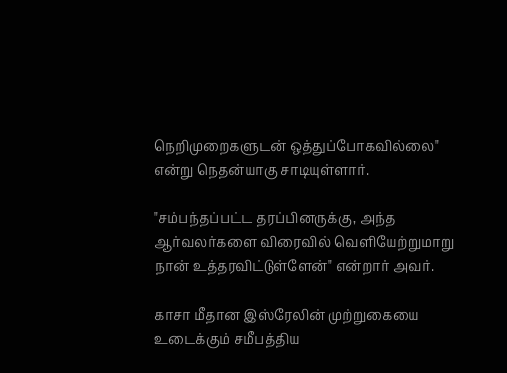நெறிமுறைகளுடன் ஒத்துப்போகவில்லை" என்று நெதன்யாகு சாடியுள்ளார்.

"சம்பந்தப்பட்ட தரப்பினருக்கு, அந்த ஆர்வலர்களை விரைவில் வெளியேற்றுமாறு நான் உத்தரவிட்டுள்ளேன்" என்றார் அவர்.

காசா மீதான இஸ்ரேலின் முற்றுகையை உடைக்கும் சமீபத்திய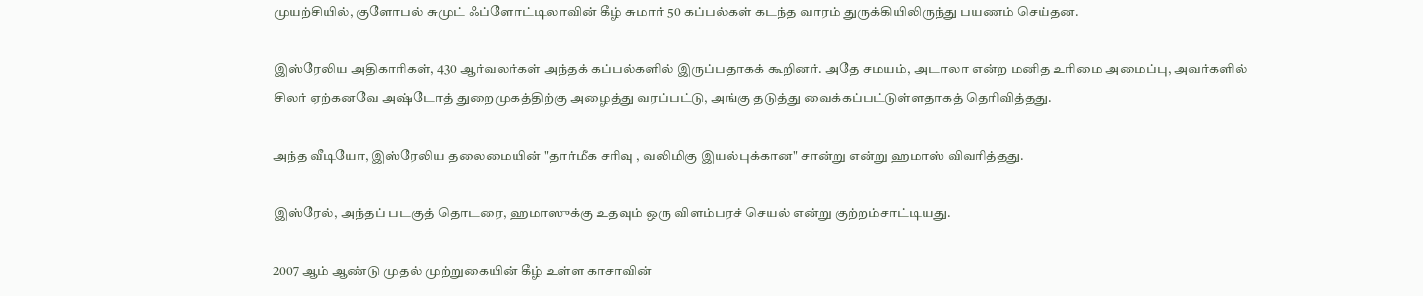முயற்சியில், குளோபல் சுமுட் ஃப்ளோட்டிலாவின் கீழ் சுமார் 50 கப்பல்கள் கடந்த வாரம் துருக்கியிலிருந்து பயணம் செய்தன.

இஸ்ரேலிய அதிகாரிகள், 430 ஆர்வலர்கள் அந்தக் கப்பல்களில் இருப்பதாகக் கூறினர். அதே சமயம், அடாலா என்ற மனித உரிமை அமைப்பு, அவர்களில் சிலர் ஏற்கனவே அஷ்டோத் துறைமுகத்திற்கு அழைத்து வரப்பட்டு, அங்கு தடுத்து வைக்கப்பட்டுள்ளதாகத் தெரிவித்தது.

அந்த வீடியோ, இஸ்ரேலிய தலைமையின் "தார்மீக சரிவு , வலிமிகு இயல்புக்கான" சான்று என்று ஹமாஸ் விவரித்தது.

இஸ்ரேல், அந்தப் படகுத் தொடரை, ஹமாஸுக்கு உதவும் ஒரு விளம்பரச் செயல் என்று குற்றம்சாட்டியது.

2007 ஆம் ஆண்டு முதல் முற்றுகையின் கீழ் உள்ள காசாவின்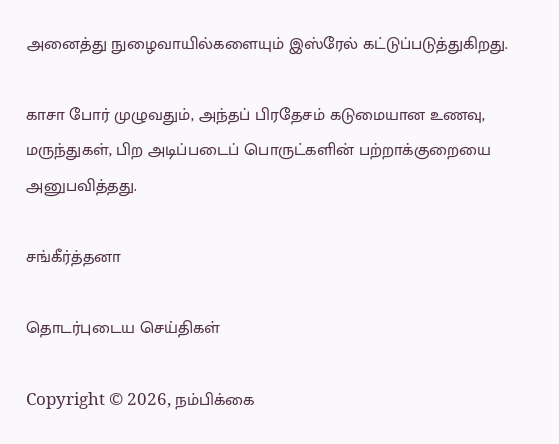அனைத்து நுழைவாயில்களையும் இஸ்ரேல் கட்டுப்படுத்துகிறது.

காசா போர் முழுவதும், அந்தப் பிரதேசம் கடுமையான உணவு, மருந்துகள், பிற அடிப்படைப் பொருட்களின் பற்றாக்குறையை அனுபவித்தது.

சங்கீர்த்தனா

தொடர்புடைய செய்திகள்

Copyright © 2026, நம்பிக்கை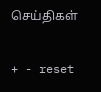செய்திகள்

+ - reset